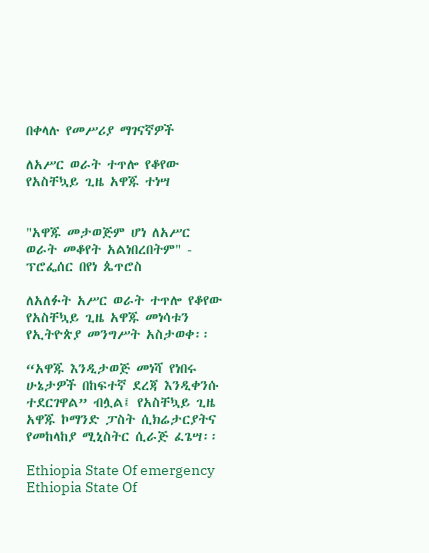በቀላሉ የመሥሪያ ማገናኛዎች

ለአሥር ወራት ተጥሎ የቆየው የአስቸኳይ ጊዜ አዋጁ ተነሣ


"አዋጁ መታወጅም ሆነ ለአሥር ወራት መቆየት አልነበረበትም" - ፕሮፌሰር በየነ ጴጥሮስ

ለአለፉት አሥር ወራት ተጥሎ የቆየው የአስቸኳይ ጊዜ አዋጁ መነሳቱን የኢትዮጵያ መንግሥት አስታወቀ፡፡

“አዋጁ እንዲታወጅ መነሻ የነበሩ ሁኔታዎች በከፍተኛ ደረጃ እንዲቀንሱ ተደርገዋል” ብሏል፤ የአስቸኳይ ጊዜ አዋጁ ኮማንድ ፓስት ሲክሬታርያትና የመከላከያ ሚኒስትር ሲራጅ ፈጌሣ፡፡

Ethiopia State Of emergency
Ethiopia State Of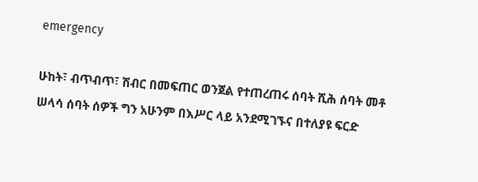emergency

ሁከት፣ ብጥብጥ፣ ሽብር በመፍጠር ወንጀል የተጠረጠሩ ሰባት ሺሕ ሰባት መቶ ሠላሳ ሰባት ሰዎች ግን አሁንም በእሥር ላይ አንደሚገኙና በተለያዩ ፍርድ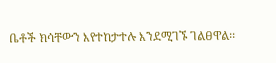ቤቶች ክሳቸውን እየተከታተሉ እንደሚገኙ ገልፀዋል፡፡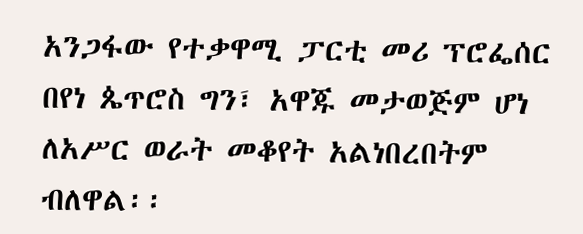አንጋፋው የተቃዋሚ ፓርቲ መሪ ፕሮፌሰር በየነ ጴጥሮስ ግን፣ አዋጁ መታወጅም ሆነ ለአሥር ወራት መቆየት አልነበረበትም ብለዋል፡፡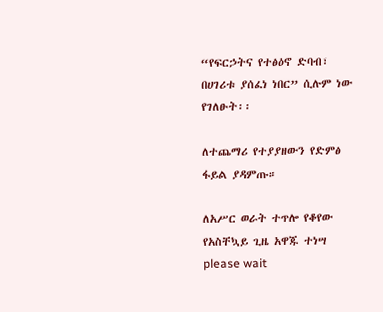“የፍርኃትና የተፅዕኖ ድባብ፣ በሀገሪቱ ያሰፈነ ነበር” ሲሉም ነው የገለፁት፡፡

ለተጨማሪ የተያያዘውን የድምፅ ፋይል ያዳምጡ።

ለአሥር ወራት ተጥሎ የቆየው የአስቸኳይ ጊዜ አዋጁ ተነሣ
please wait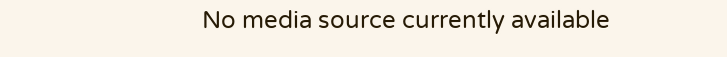No media source currently available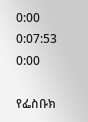0:00 0:07:53 0:00

የፌስቡክ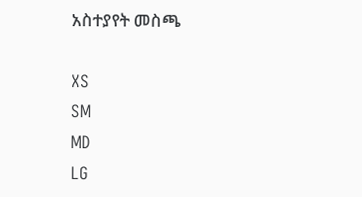አስተያየት መስጫ

XS
SM
MD
LG